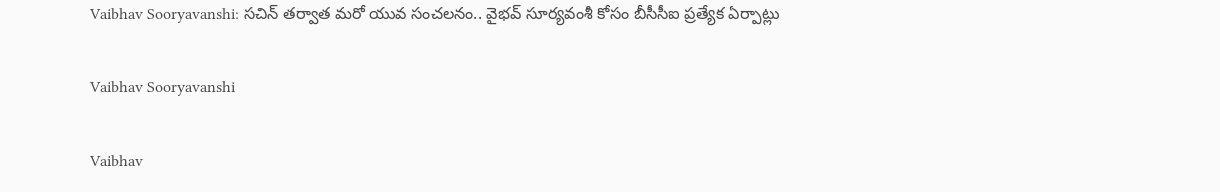Vaibhav Sooryavanshi: సచిన్ తర్వాత మరో యువ సంచలనం.. వైభవ్ సూర్యవంశీ కోసం బీసీసీఐ ప్రత్యేక ఏర్పాట్లు

Vaibhav Sooryavanshi

Vaibhav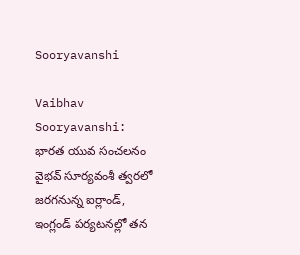Sooryavanshi

Vaibhav Sooryavanshi: భారత యువ సంచలనం వైభవ్ సూర్యవంశీ త్వరలో జరగనున్న ఐర్లాండ్, ఇంగ్లండ్ పర్యటనల్లో తన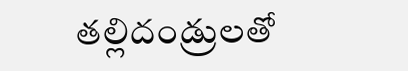తల్లిదండ్రులతో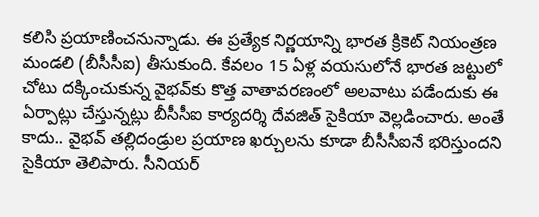కలిసి ప్రయాణించనున్నాడు. ఈ ప్రత్యేక నిర్ణయాన్ని భారత క్రికెట్ నియంత్రణ మండలి (బీసీసీఐ) తీసుకుంది. కేవలం 15 ఏళ్ల వయసులోనే భారత జట్టులో చోటు దక్కించుకున్న వైభవ్‌కు కొత్త వాతావరణంలో అలవాటు పడేందుకు ఈ ఏర్పాట్లు చేస్తున్నట్లు బీసీసీఐ కార్యదర్శి దేవజిత్ సైకియా వెల్లడించారు. అంతే కాదు.. వైభవ్ తల్లిదండ్రుల ప్రయాణ ఖర్చులను కూడా బీసీసీఐనే భరిస్తుందని సైకియా తెలిపారు. సీనియర్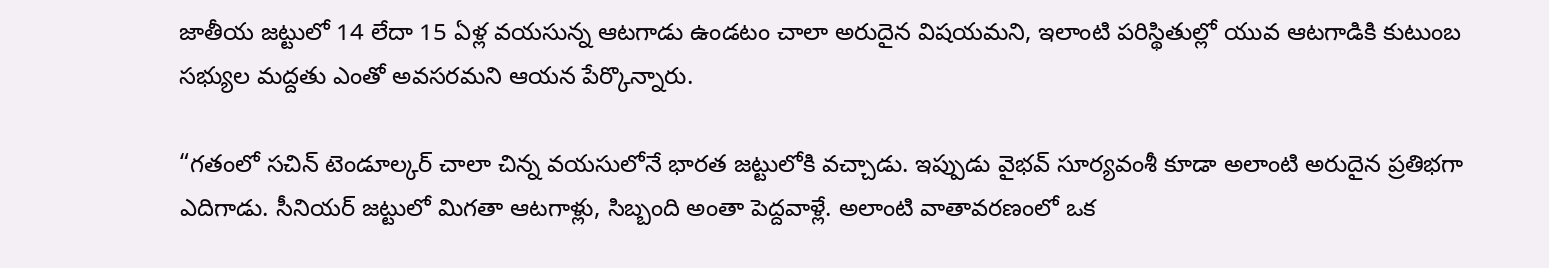జాతీయ జట్టులో 14 లేదా 15 ఏళ్ల వయసున్న ఆటగాడు ఉండటం చాలా అరుదైన విషయమని, ఇలాంటి పరిస్థితుల్లో యువ ఆటగాడికి కుటుంబ సభ్యుల మద్దతు ఎంతో అవసరమని ఆయన పేర్కొన్నారు.

“గతంలో సచిన్ టెండూల్కర్ చాలా చిన్న వయసులోనే భారత జట్టులోకి వచ్చాడు. ఇప్పుడు వైభవ్ సూర్యవంశీ కూడా అలాంటి అరుదైన ప్రతిభగా ఎదిగాడు. సీనియర్ జట్టులో మిగతా ఆటగాళ్లు, సిబ్బంది అంతా పెద్దవాళ్లే. అలాంటి వాతావరణంలో ఒక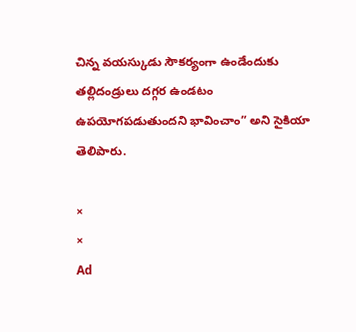చిన్న వయస్కుడు సౌకర్యంగా ఉండేందుకు తల్లిదండ్రులు దగ్గర ఉండటం ఉపయోగపడుతుందని భావించాం” అని సైకియా తెలిపారు.

×
×
Ad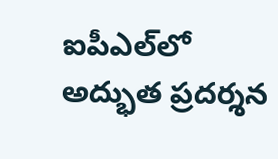ఐపీఎల్‌లో అద్భుత ప్రదర్శన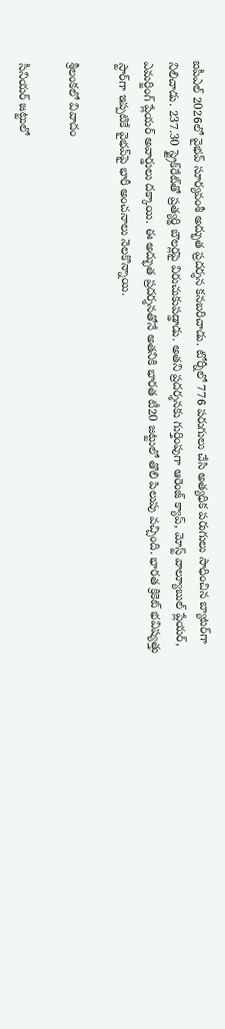ఐపీఎల్ 2026లో వైభవ్ సూర్యవంశీ అద్భుత ప్రదర్శన కనబరిచాడు. టోర్నీలో 776 పరుగులు చేసి అత్యధిక పరుగులు సాధించిన బ్యాటర్‌గా నిలిచాడు. 237.30 స్ట్రైక్‌రేట్‌తో ప్రత్యర్థి బౌలర్లపై విరుచుకుపడ్డాడు. అతని ప్రదర్శనకు గుర్తింపుగా ఆరెంజ్ క్యాప్, మోస్ట్ వాల్యూబుల్ ప్లేయర్, ఎమర్జింగ్ ప్లేయర్ అవార్డులు దక్కాయి. ఈ అద్భుత ప్రదర్శనతోనే అతనికి భారత టీ20 జట్టులో తొలి పిలుపు వచ్చింది. భారత క్రికెట్ భవిష్యత్తు స్టార్‌గా ఇప్పటికే వైభవ్‌పై భారీ అంచనాలు నెలకొన్నాయి.

శ్రీలంకలో వివాదం

సీనియర్ జట్టులో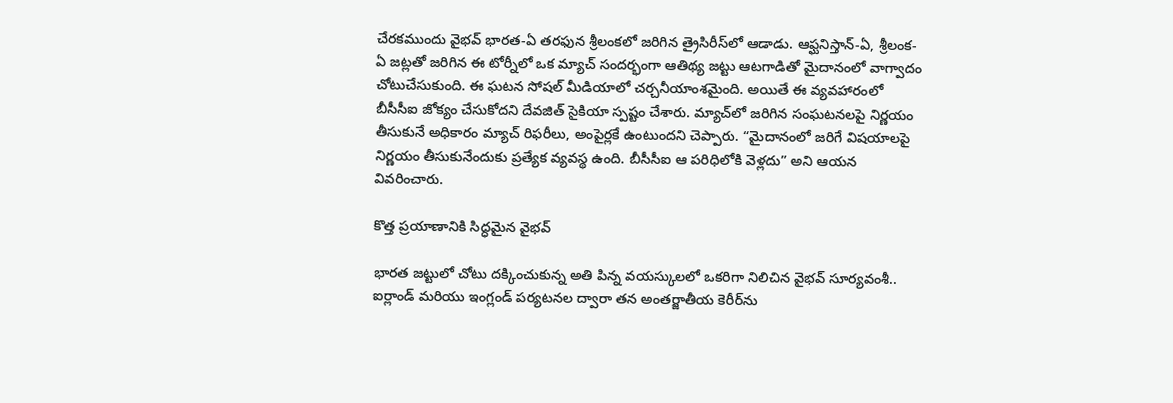చేరకముందు వైభవ్ భారత-ఏ తరఫున శ్రీలంకలో జరిగిన త్రైసిరీస్‌లో ఆడాడు. ఆఫ్ఘనిస్తాన్-ఏ, శ్రీలంక-ఏ జట్లతో జరిగిన ఈ టోర్నీలో ఒక మ్యాచ్ సందర్భంగా ఆతిథ్య జట్టు ఆటగాడితో మైదానంలో వాగ్వాదం చోటుచేసుకుంది. ఈ ఘటన సోషల్ మీడియాలో చర్చనీయాంశమైంది. అయితే ఈ వ్యవహారంలో బీసీసీఐ జోక్యం చేసుకోదని దేవజిత్ సైకియా స్పష్టం చేశారు. మ్యాచ్‌లో జరిగిన సంఘటనలపై నిర్ణయం తీసుకునే అధికారం మ్యాచ్ రిఫరీలు, అంపైర్లకే ఉంటుందని చెప్పారు. “మైదానంలో జరిగే విషయాలపై నిర్ణయం తీసుకునేందుకు ప్రత్యేక వ్యవస్థ ఉంది. బీసీసీఐ ఆ పరిధిలోకి వెళ్లదు” అని ఆయన వివరించారు.

కొత్త ప్రయాణానికి సిద్ధమైన వైభవ్

భారత జట్టులో చోటు దక్కించుకున్న అతి పిన్న వయస్కులలో ఒకరిగా నిలిచిన వైభవ్ సూర్యవంశీ.. ఐర్లాండ్ మరియు ఇంగ్లండ్ పర్యటనల ద్వారా తన అంతర్జాతీయ కెరీర్‌ను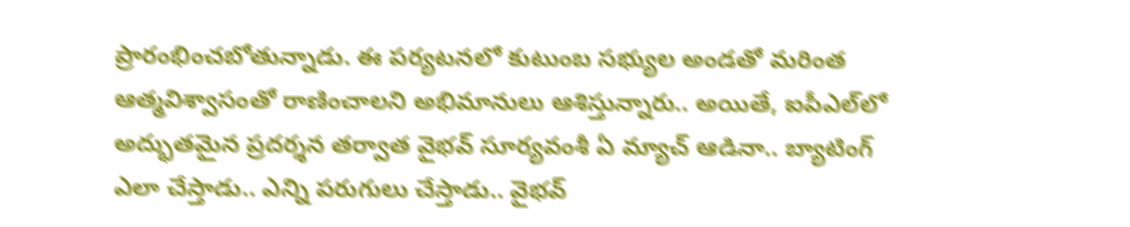ప్రారంభించబోతున్నాడు. ఈ పర్యటనలో కుటుంబ సభ్యుల అండతో మరింత ఆత్మవిశ్వాసంతో రాణించాలని అభిమానులు ఆశిస్తున్నారు.. అయితే, ఐపీఎల్‌లో అద్భుతమైన ప్రదర్శన తర్వాత వైభవ్‌ సూర్యవంశీ ఏ మ్యాచ్‌ ఆడినా.. బ్యాటింగ్‌ ఎలా చేస్తాడు.. ఎన్ని పరుగులు చేస్తాడు.. వైభవ్‌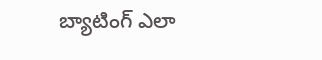బ్యాటింగ్‌ ఎలా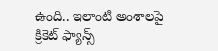ఉంది.. ఇలాంటి అంశాలపై క్రికెట్‌ ఫ్యాన్స్‌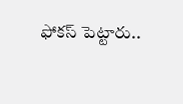ఫోకస్‌ పెట్టారు..